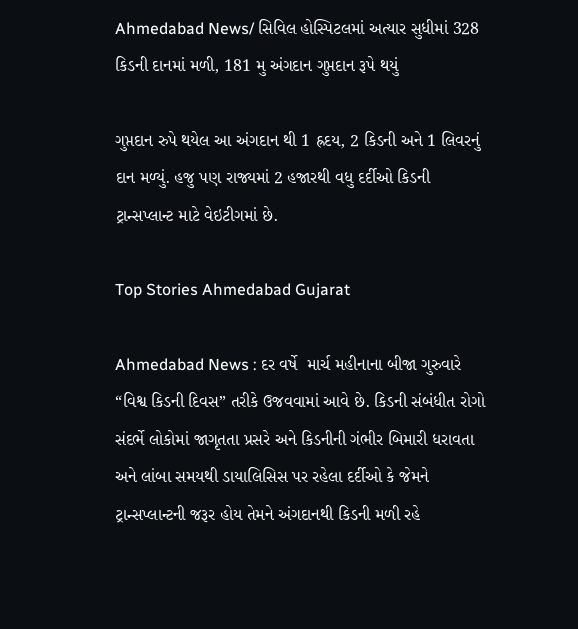Ahmedabad News/ સિવિલ હોસ્પિટલમાં અત્યાર સુધીમાં 328 કિડની દાનમાં મળી, 181 મુ અંગદાન ગુપ્તદાન રૂપે થયું

ગુપ્તદાન રુપે થયેલ આ અંગદાન થી 1 હ્રદય, 2 કિડની અને 1 લિવરનું દાન મળ્યું. હજુ પણ રાજ્યમાં 2 હજારથી વધુ દર્દીઓ કિડની ટ્રાન્સપ્લાન્ટ માટે વેઇટીગમાં છે.

Top Stories Ahmedabad Gujarat

Ahmedabad News : દર વર્ષે  માર્ચ મહીનાના બીજા ગુરુવારે “વિશ્વ કિડની દિવસ” તરીકે ઉજવવામાં આવે છે. કિડની સંબંધીત રોગો સંદર્ભે લોકોમાં જાગૃતતા પ્રસરે અને કિડનીની ગંભીર બિમારી ધરાવતા અને લાંબા સમયથી ડાયાલિસિસ પર રહેલા દર્દીઓ કે જેમને ટ્રાન્સપ્લાન્ટની જરૂર હોય તેમને અંગદાનથી કિડની મળી રહે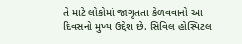તે માટે લોકોમાં જાગૃતતા કેળવવાનો આ દિવસનો મુખ્ય ઉદ્દેશ છે. સિવિલ હોસ્પિટલ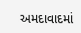અમદાવાદમાં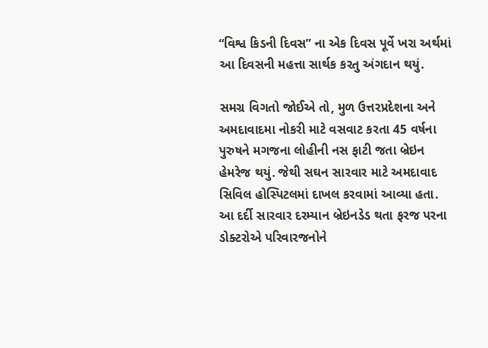“વિશ્વ કિડની દિવસ” ના એક દિવસ પૂર્વે ખરા અર્થમાં આ દિવસની મહત્તા સાર્થક કરતુ અંગદાન થયું.

સમગ્ર વિગતો જોઈએ તો, મુળ ઉત્તરપ્રદેશના અને અમદાવાદમા નોકરી માટે વસવાટ કરતા 45 વર્ષના પુરુષને મગજના લોહીની નસ ફાટી જતા બ્રેઇન હેમરેજ થયું. જેથી સઘન સારવાર માટે અમદાવાદ સિવિલ હોસ્પિટલમાં દાખલ કરવામાં આવ્યા હતા. આ દર્દી સારવાર દરમ્યાન બ્રેઇનડેડ થતા ફરજ પરના ડોક્ટરોએ પરિવારજનોને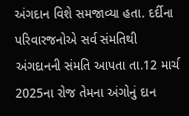અંગદાન વિશે સમજાવ્યા હતા. દર્દીના પરિવારજનોએ સર્વ સંમતિથી અંગદાનની સંમતિ આપતા તા.12 માર્ચ 2025ના રોજ તેમના અંગોનું દાન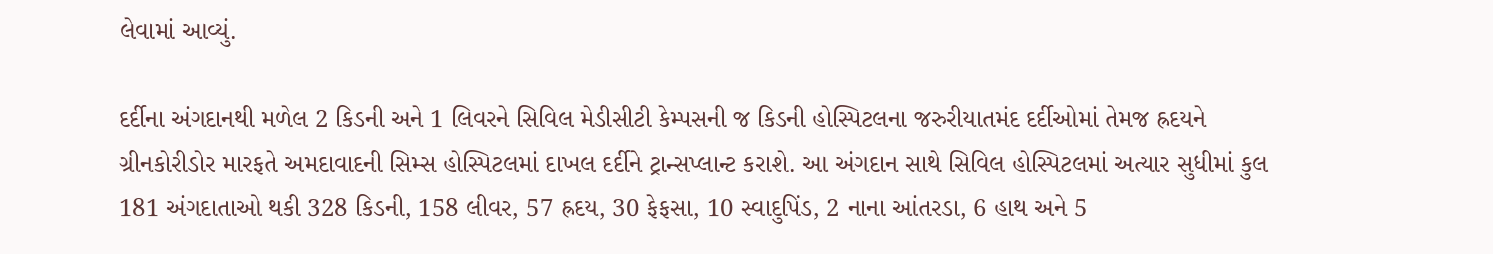લેવામાં આવ્યું.

દર્દીના અંગદાનથી મળેલ 2 કિડની અને 1 લિવરને સિવિલ મેડીસીટી કેમ્પસની જ કિડની હોસ્પિટલના જરુરીયાતમંદ દર્દીઓમાં તેમજ હ્રદયને ગ્રીનકોરીડોર મારફતે અમદાવાદની સિમ્સ હોસ્પિટલમાં દાખલ દર્દીને ટ્રાન્સપ્લાન્ટ કરાશે. આ અંગદાન સાથે સિવિલ હોસ્પિટલમાં અત્યાર સુધીમાં કુલ 181 અંગદાતાઓ થકી 328 કિડની, 158 લીવર, 57 હ્રદય, 30 ફેફસા, 10 સ્વાદુપિંડ, 2 નાના આંતરડા, 6 હાથ અને 5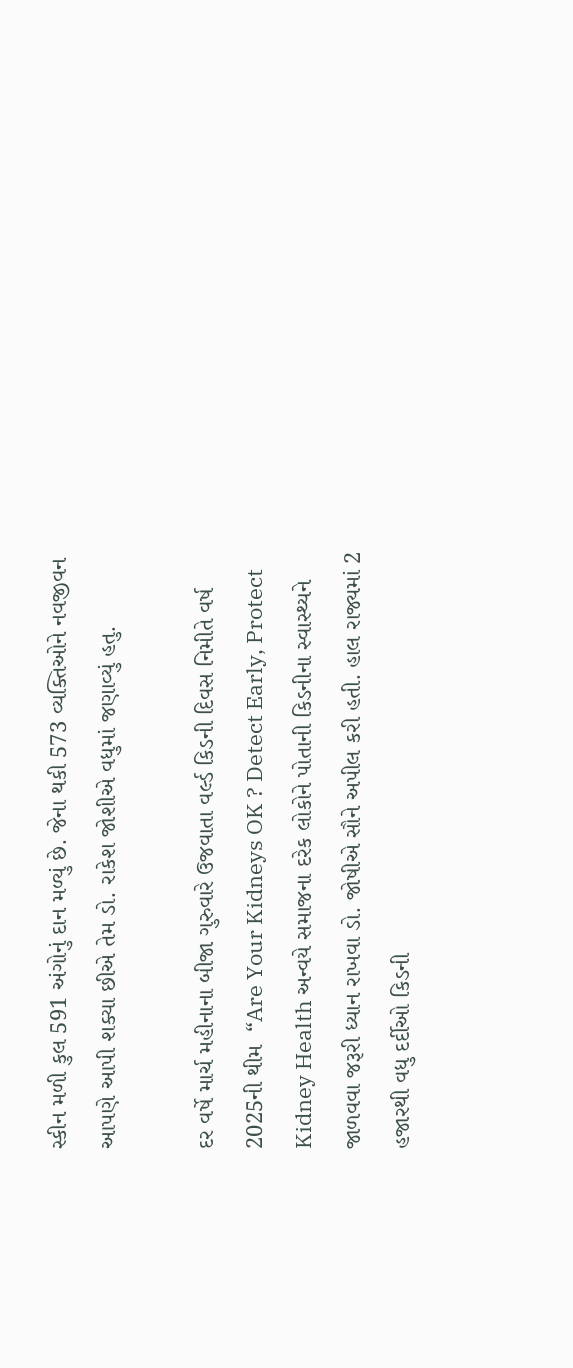સ્કીન મળી કુલ 591 અંગોનું દાન મળ્યું છે. જેના થકી 573 વ્યક્તિઓને નવજીવન આપણે આપી શક્યા છીએ તેમ ડો. રાકેશ જોશીએ વધુમાં જણાવ્યું હતુ.

દર વર્ષે માર્ચ મહીનાના બીજા ગુરુવારે ઉજવાતા વર્લ્ડ કિડની દિવસ નિમીતે વર્ષ 2025ની થીમ  “Are Your Kidneys OK ? Detect Early, Protect Kidney Health અન્વયે સમાજના દરેક લોકોને પોતાની કિડનીના સ્વાસ્થ્યને જાળવવા જરૂરી ધ્યાન રાખવા ડો. જોષીએ સૌને અપીલ કરી હતી. હાલ રાજ્યમાં 2 હજારથી વધુ દર્દીઓ કિડની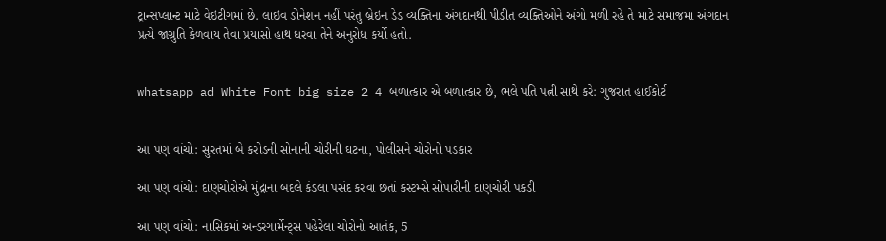ટ્રાન્સપ્લાન્ટ માટે વેઇટીગમાં છે. લાઇવ ડોનેશન નહીં પરંતુ બ્રેઇન ડેડ વ્યક્તિના અંગદાનથી પીડીત વ્યક્તિઓને અંગો મળી રહે તે માટે સમાજમા અંગદાન પ્રત્યે જાગ્રુતિ કેળવાય તેવા પ્રયાસો હાથ ધરવા તેને અનુરોધ કર્યો હતો.


whatsapp ad White Font big size 2 4 બળાત્કાર એ બળાત્કાર છે, ભલે પતિ પત્ની સાથે કરે: ગુજરાત હાઈકોર્ટ


આ પણ વાંચો: સુરતમાં બે કરોડની સોનાની ચોરીની ઘટના, પોલીસને ચોરોનો પડકાર

આ પણ વાંચો: દાણચોરોએ મુંદ્રાના બદલે કંડલા પસંદ કરવા છતાં કસ્ટમ્સે સોપારીની દાણચોરી પકડી

આ પણ વાંચો: નાસિકમાં અન્ડરગાર્મેન્ટ્સ પહેરેલા ચોરોનો આતંક, 5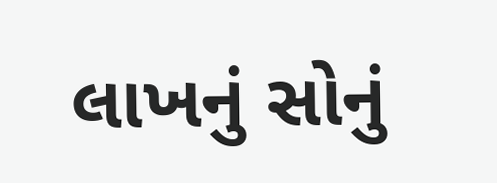લાખનું સોનું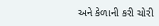અને કેળાની કરી ચોરી